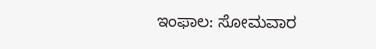ಇಂಫಾಲ: ಸೋಮವಾರ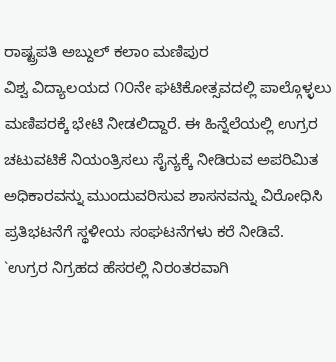ರಾಷ್ಟ್ರಪತಿ ಅಬ್ದುಲ್ ಕಲಾಂ ಮಣಿಪುರ
ವಿಶ್ವ ವಿದ್ಯಾಲಯದ ೧೦ನೇ ಘಟಿಕೋತ್ಸವದಲ್ಲಿ ಪಾಲ್ಗೊಳ್ಳಲು
ಮಣಿಪರಕ್ಕೆ ಭೇಟಿ ನೀಡಲಿದ್ದಾರೆ. ಈ ಹಿನ್ನೆಲೆಯಲ್ಲಿ ಉಗ್ರರ
ಚಟುವಟಿಕೆ ನಿಯಂತ್ರಿಸಲು ಸೈನ್ಯಕ್ಕೆ ನೀಡಿರುವ ಅಪರಿಮಿತ
ಅಧಿಕಾರವನ್ನು ಮುಂದುವರಿಸುವ ಶಾಸನವನ್ನು ವಿರೋಧಿಸಿ
ಪ್ರತಿಭಟನೆಗೆ ಸ್ಥಳೀಯ ಸಂಘಟನೆಗಳು ಕರೆ ನೀಡಿವೆ.
`ಉಗ್ರರ ನಿಗ್ರಹದ ಹೆಸರಲ್ಲಿ ನಿರಂತರವಾಗಿ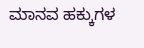ಮಾನವ ಹಕ್ಕುಗಳ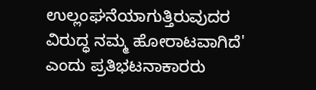ಉಲ್ಲಂಘನೆಯಾಗುತ್ತಿರುವುದರ ವಿರುದ್ಧ ನಮ್ಮ ಹೋರಾಟವಾಗಿದೆ'
ಎಂದು ಪ್ರತಿಭಟನಾಕಾರರು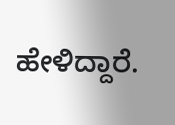ಹೇಳಿದ್ದಾರೆ.